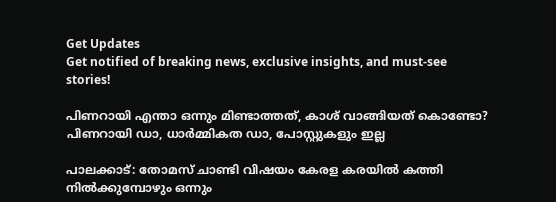Get Updates
Get notified of breaking news, exclusive insights, and must-see stories!

പിണറായി എന്താ ഒന്നും മിണ്ടാത്തത്, കാശ് വാങ്ങിയത് കൊണ്ടോ? പിണറായി ഡാ, ധാർമ്മികത ഡാ, പോസ്റ്റുകളും ഇല്ല

പാലക്കാട്: തോമസ് ചാണ്ടി വിഷയം കേരള കരയിൽ കത്തി നിൽക്കുമ്പോഴും ഒന്നും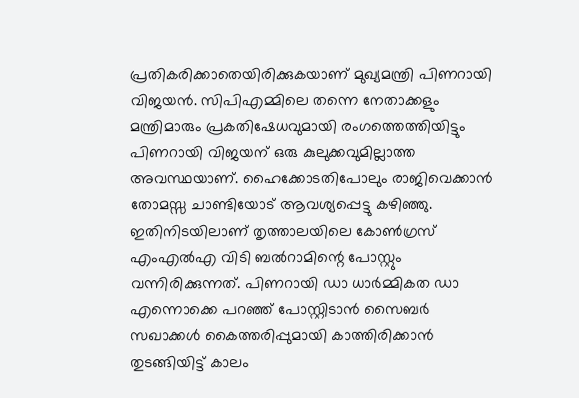പ്രതികരിക്കാതെയിരിക്കുകയാണ് മുഖ്യമന്ത്രി പിണറായി വിജയൻ. സിപിഎമ്മിലെ തന്നെ നേതാക്കളും മന്ത്രിമാരും പ്രകതിഷേധവുമായി രംഗത്തെത്തിയിട്ടും പിണറായി വിജയന് ഒരു കുലുക്കവുമില്ലാത്ത അവസ്ഥയാണ്. ഹൈക്കോടതിപോലും രാജിവെക്കാൻ തോമസ്സ ചാണ്ടിയോട് ആവശ്യപ്പെട്ടു കഴിഞ്ഞു. ഇതിനിടയിലാണ് തൃത്താലയിലെ കോൺഗ്രസ് എംഎൽഎ വിടി ബൽറാമിന്റെ പോസ്റ്റും വന്നിരിക്കുന്നത്. പിണറായി ഡാ ധാർമ്മികത ഡാ എന്നൊക്കെ പറഞ്ഞ് പോസ്റ്റിടാൻ സൈബർ സഖാക്കൾ കൈത്തരിപ്പുമായി കാത്തിരിക്കാൻ തുടങ്ങിയിട്ട് കാലം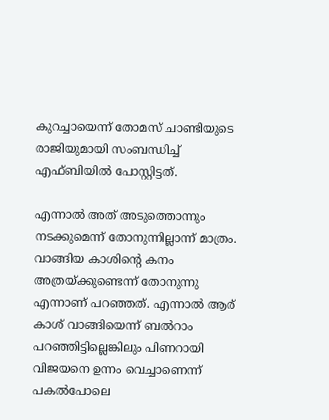കുറച്ചായെന്ന് തോമസ് ചാണ്ടിയുടെ രാജിയുമായി സംബന്ധിച്ച് എഫ്ബിയിൽ പോസ്റ്റിട്ടത്.

എന്നാൽ അത് അടുത്തൊന്നും നടക്കുമെന്ന് തോനുന്നില്ലാന്ന് മാത്രം. വാങ്ങിയ കാശിന്റെ കനം അത്രയ്ക്കുണ്ടെന്ന് തോനുന്നു എന്നാണ് പറഞ്ഞത്. എന്നാൽ ആര് കാശ് വാങ്ങിയെന്ന് ബൽറാം പറഞ്ഞിട്ടില്ലെങ്കിലും പിണറായി വിജയനെ ഉന്നം വെച്ചാണെന്ന് പകൽപോലെ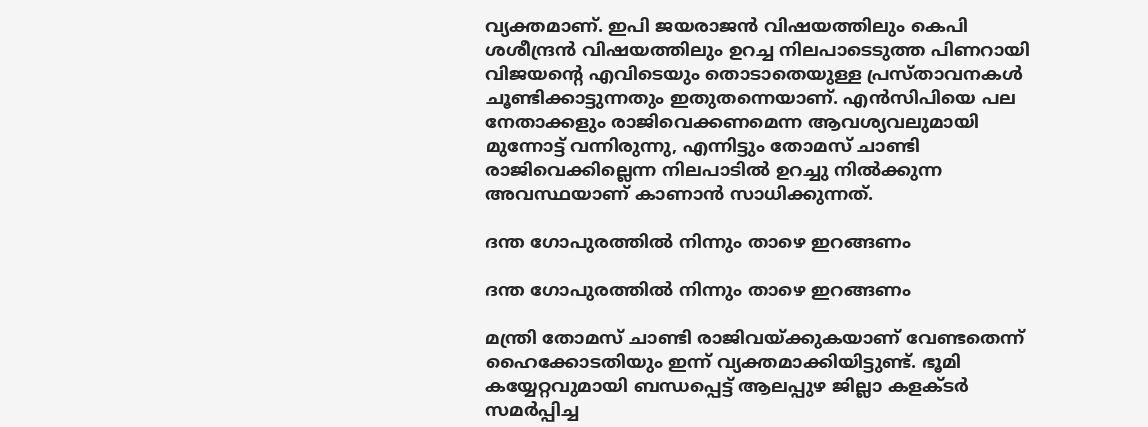വ്യക്തമാണ്. ഇപി ജയരാജൻ വിഷയത്തിലും കെപി ശശീന്ദ്രൻ വിഷയത്തിലും ഉറച്ച നിലപാടെടുത്ത പിണറായി വിജയന്റെ എവിടെയും തൊടാതെയുള്ള പ്രസ്താവനകൾ ചൂണ്ടിക്കാട്ടുന്നതും ഇതുതന്നെയാണ്. എൻസിപിയെ പല നേതാക്കളും രാജിവെക്കണമെന്ന ആവശ്യവലുമായി മുന്നോട്ട് വന്നിരുന്നു, എന്നിട്ടും തോമസ് ചാണ്ടി രാജിവെക്കില്ലെന്ന നിലപാടിൽ ഉറച്ചു നിൽക്കുന്ന അവസ്ഥയാണ് കാണാൻ സാധിക്കുന്നത്.

ദന്ത ഗോപുരത്തിൽ നിന്നും താഴെ ഇറങ്ങണം

ദന്ത ഗോപുരത്തിൽ നിന്നും താഴെ ഇറങ്ങണം

മന്ത്രി തോമസ് ചാണ്ടി രാജിവയ്ക്കുകയാണ് വേണ്ടതെന്ന് ഹൈക്കോടതിയും ഇന്ന് വ്യക്തമാക്കിയിട്ടുണ്ട്. ഭൂമി കയ്യേറ്റവുമായി ബന്ധപ്പെട്ട് ആലപ്പുഴ ജില്ലാ കളക്ടര്‍ സമര്‍പ്പിച്ച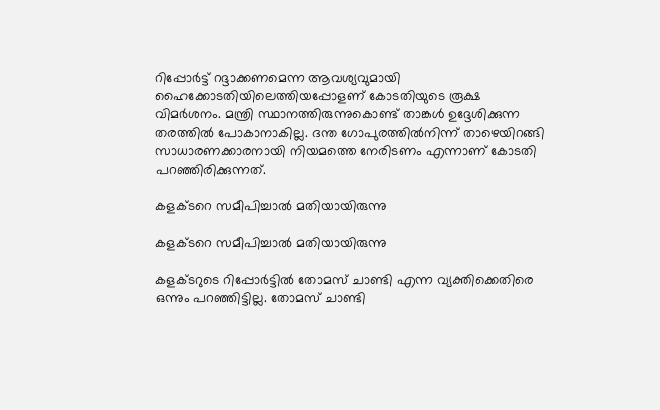റിപ്പോര്‍ട്ട് റദ്ദാക്കണമെന്ന ആവശ്യവുമായി ഹൈക്കോടതിയിലെത്തിയപ്പോളണ് കോടതിയുടെ രൂക്ഷ വിമര്‍ശനം. മന്ത്രി സ്ഥാനത്തിരുന്നുകൊണ്ട് താങ്കള്‍ ഉദ്ദേശിക്കുന്ന തരത്തില്‍ പോകാനാകില്ല. ദന്ത ഗോപുരത്തില്‍നിന്ന് താഴെയിറങ്ങി സാധാരണക്കാരനായി നിയമത്തെ നേരിടണം എന്നാണ് കോടതി പറ‍ഞ്ഞിരിക്കുന്നത്.

കളക്ടറെ സമീപിച്ചാൽ മതിയായിരുന്നു

കളക്ടറെ സമീപിച്ചാൽ മതിയായിരുന്നു

കളക്ടറുടെ റിപ്പോര്‍ട്ടില്‍ തോമസ് ചാണ്ടി എന്ന വ്യക്തിക്കെതിരെ ഒന്നും പറഞ്ഞിട്ടില്ല. തോമസ് ചാണ്ടി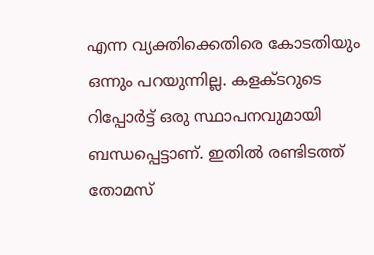എന്ന വ്യക്തിക്കെതിരെ കോടതിയും ഒന്നും പറയുന്നില്ല. കളക്ടറുടെ റിപ്പോര്‍ട്ട് ഒരു സ്ഥാപനവുമായി ബന്ധപ്പെട്ടാണ്. ഇതില്‍ രണ്ടിടത്ത് തോമസ്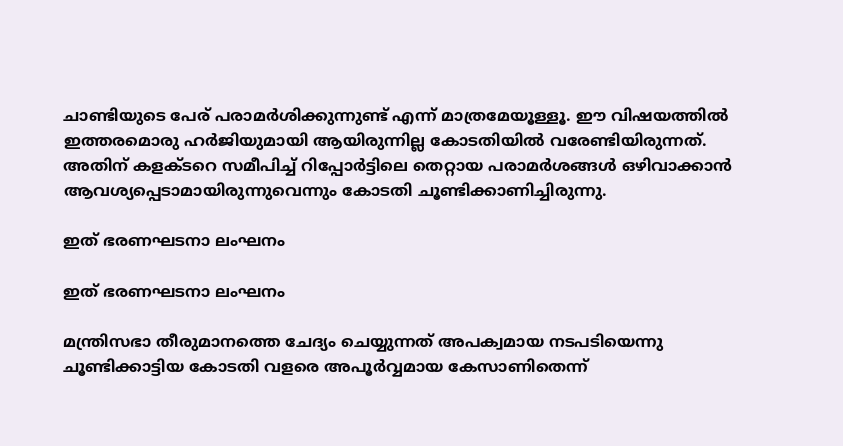ചാണ്ടിയുടെ പേര് പരാമര്‍ശിക്കുന്നുണ്ട് എന്ന് മാത്രമേയൂള്ളൂ. ഈ വിഷയത്തില്‍ ഇത്തരമൊരു ഹര്‍ജിയുമായി ആയിരുന്നില്ല കോടതിയില്‍ വരേണ്ടിയിരുന്നത്. അതിന് കളക്ടറെ സമീപിച്ച് റിപ്പോര്‍ട്ടിലെ തെറ്റായ പരാമര്‍ശങ്ങള്‍ ഒഴിവാക്കാന്‍ ആവശ്യപ്പെടാമായിരുന്നുവെന്നും കോടതി ചൂണ്ടിക്കാണിച്ചിരുന്നു.

ഇത് ഭരണഘടനാ ലംഘനം

ഇത് ഭരണഘടനാ ലംഘനം

മന്ത്രിസഭാ തീരുമാനത്തെ ചേദ്യം ചെയ്യുന്നത് അപക്വമായ നടപടിയെന്നു ചൂണ്ടിക്കാട്ടിയ കോടതി വളരെ അപൂര്‍വ്വമായ കേസാണിതെന്ന്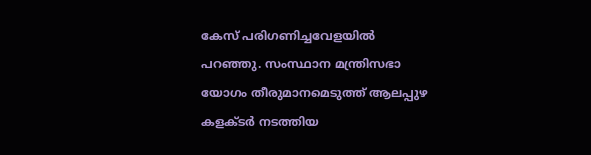കേസ് പരിഗണിച്ചവേളയില്‍ പറഞ്ഞു. സംസ്ഥാന മന്ത്രിസഭാ യോഗം തീരുമാനമെടുത്ത് ആലപ്പുഴ കളക്ടര്‍ നടത്തിയ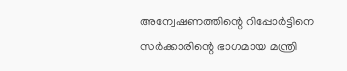അന്വേഷണത്തിന്റെ റിപ്പോര്‍ട്ടിനെ സര്‍ക്കാരിന്റെ ഭാഗമായ മന്ത്രി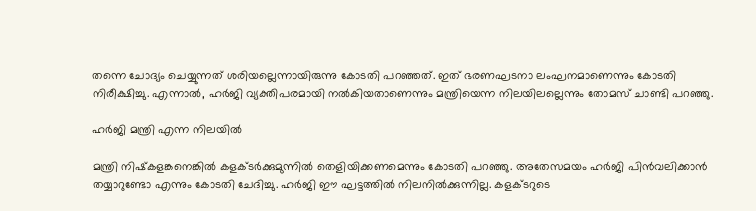തന്നെ ചോദ്യം ചെയ്യുന്നത് ശരിയല്ലെന്നായിരുന്നു കോടതി പറഞ്ഞത്. ഇത് ഭരണഘടനാ ലംഘനമാണെന്നും കോടതി നിരീക്ഷിച്ചു. എന്നാല്‍, ഹര്‍ജി വ്യക്തിപരമായി നല്‍കിയതാണെന്നും മന്ത്രിയെന്ന നിലയിലല്ലെന്നും തോമസ് ചാണ്ടി പറഞ്ഞു.

ഹർജി മന്ത്രി എന്ന നിലയിൽ‌

മന്ത്രി നിഷ്‌കളങ്കനെങ്കില്‍ കളക്ടര്‍ക്കുമുന്നില്‍ തെളിയിക്കണമെന്നും കോടതി പറഞ്ഞു. അതേസമയം ഹര്‍ജി പിന്‍വലിക്കാന്‍ തയ്യാറുണ്ടോ എന്നും കോടതി ചേദിച്ചു. ഹര്‍ജി ഈ ഘട്ടത്തില്‍ നിലനില്‍ക്കുന്നില്ല. കളക്ടറുടെ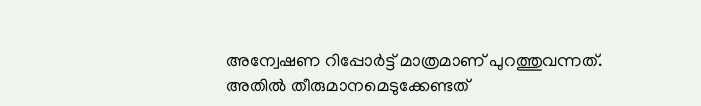അന്വേഷണ റിപ്പോര്‍ട്ട് മാത്രമാണ് പുറത്തുവന്നത്. അതില്‍ തീരുമാനമെടുക്കേണ്ടത്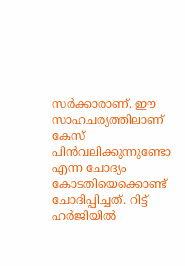സര്‍ക്കാരാണ്. ഈ സാഹചര്യത്തിലാണ് കേസ് പിന്‍വലിക്കുന്നുണ്ടോ എന്ന ചോദ്യം കോടതിയെക്കൊണ്ട് ചോദിപ്പിച്ചത്. റിട്ട് ഹര്‍ജിയില്‍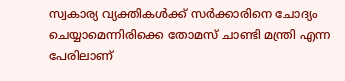സ്വകാര്യ വ്യക്തികള്‍ക്ക് സര്‍ക്കാരിനെ ചോദ്യം ചെയ്യാമെന്നിരിക്കെ തോമസ് ചാണ്ടി മന്ത്രി എന്ന പേരിലാണ്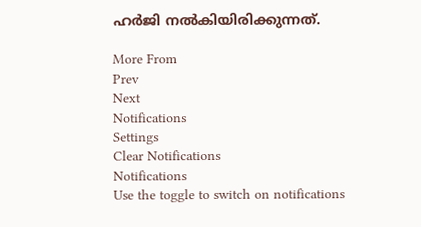ഹര്‍ജി നല്‍കിയിരിക്കുന്നത്.

More From
Prev
Next
Notifications
Settings
Clear Notifications
Notifications
Use the toggle to switch on notifications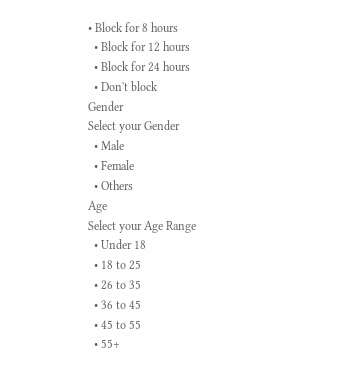• Block for 8 hours
  • Block for 12 hours
  • Block for 24 hours
  • Don't block
Gender
Select your Gender
  • Male
  • Female
  • Others
Age
Select your Age Range
  • Under 18
  • 18 to 25
  • 26 to 35
  • 36 to 45
  • 45 to 55
  • 55+